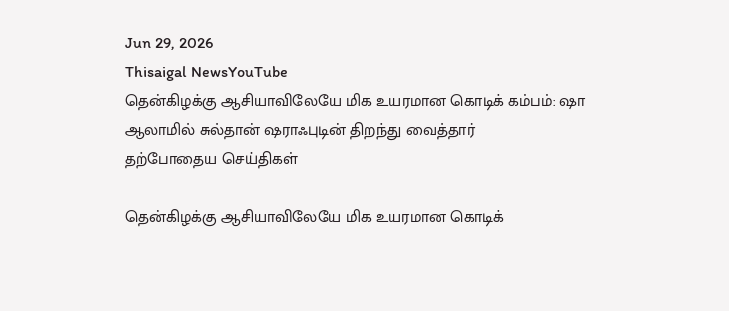Jun 29, 2026
Thisaigal NewsYouTube
தென்கிழக்கு ஆசியாவிலேயே மிக உயரமான கொடிக் கம்பம்: ஷா ஆலாமில் சுல்தான் ஷராஃபுடின் திறந்து வைத்தார்
தற்போதைய செய்திகள்

தென்கிழக்கு ஆசியாவிலேயே மிக உயரமான கொடிக்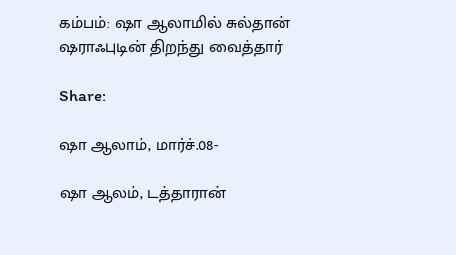கம்பம்: ஷா ஆலாமில் சுல்தான் ஷராஃபுடின் திறந்து வைத்தார்

Share:

ஷா ஆலாம், மார்ச்.08-

ஷா ஆலம், டத்தாரான்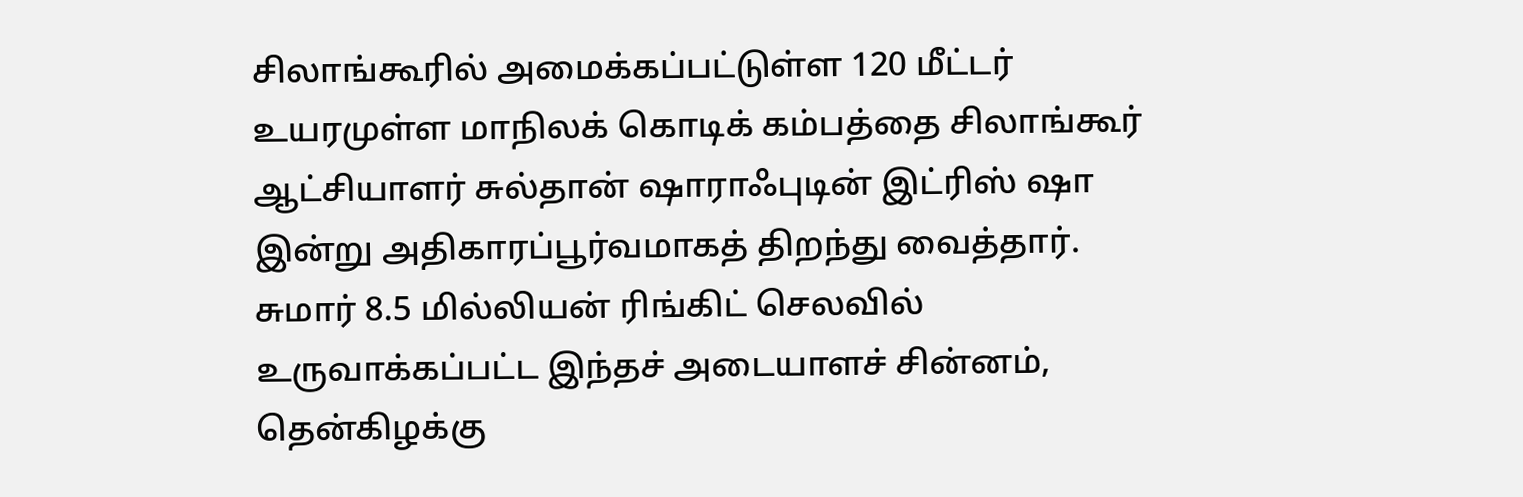சிலாங்கூரில் அமைக்கப்பட்டுள்ள 120 மீட்டர் உயரமுள்ள மாநிலக் கொடிக் கம்பத்தை சிலாங்கூர் ஆட்சியாளர் சுல்தான் ஷாராஃபுடின் இட்ரிஸ் ஷா இன்று அதிகாரப்பூர்வமாகத் திறந்து வைத்தார். சுமார் 8.5 மில்லியன் ரிங்கிட் செலவில் உருவாக்கப்பட்ட இந்தச் அடையாளச் சின்னம், தென்கிழக்கு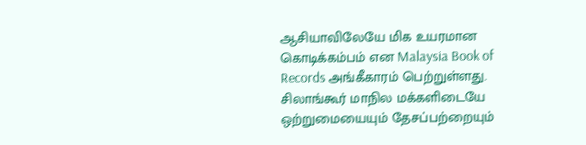ஆசியாவிலேயே மிக உயரமான கொடிக்கம்பம் என Malaysia Book of Records அங்கீகாரம் பெற்றுள்ளது. சிலாங்கூர் மாநில மக்களிடையே ஒற்றுமையையும் தேசப்பற்றையும்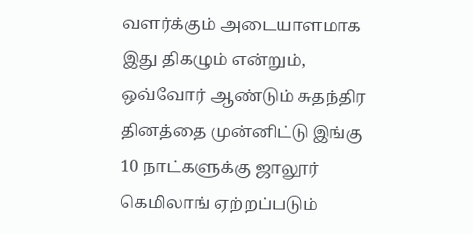வளர்க்கும் அடையாளமாக இது திகழும் என்றும், ஒவ்வோர் ஆண்டும் சுதந்திர தினத்தை முன்னிட்டு இங்கு 10 நாட்களுக்கு ஜாலூர் கெமிலாங் ஏற்றப்படும்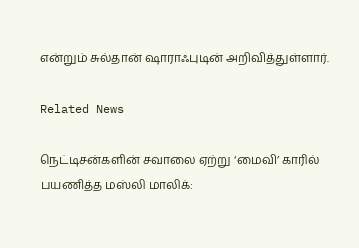என்றும் சுல்தான் ஷாராஃபுடின் அறிவித்துள்ளார்.

Related News

நெட்டிசன்களின் சவாலை ஏற்று ‘மைவி’ காரில் பயணித்த மஸ்லி மாலிக்: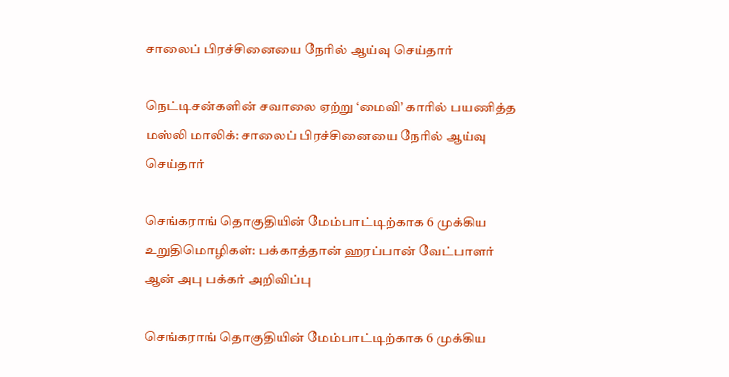சாலைப் பிரச்சினையை நேரில் ஆய்வு செய்தார்

நெட்டிசன்களின் சவாலை ஏற்று ‘மைவி’ காரில் பயணித்த மஸ்லி மாலிக்: சாலைப் பிரச்சினையை நேரில் ஆய்வு செய்தார்

செங்கராங் தொகுதியின் மேம்பாட்டிற்காக 6 முக்கிய உறுதிமொழிகள்: பக்காத்தான் ஹரப்பான் வேட்பாளர் ஆன் அபு பக்கர் அறிவிப்பு

செங்கராங் தொகுதியின் மேம்பாட்டிற்காக 6 முக்கிய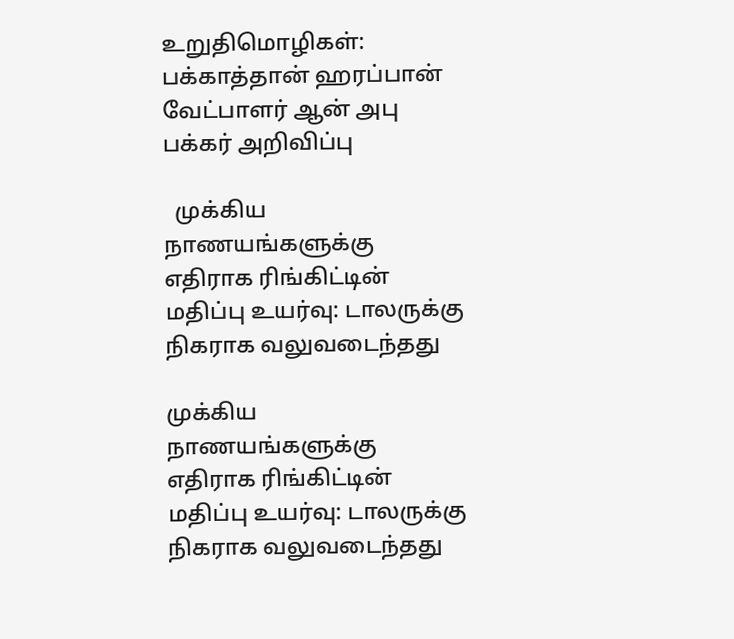உறுதிமொழிகள்: பக்காத்தான் ஹரப்பான் வேட்பாளர் ஆன் அபு பக்கர் அறிவிப்பு

  முக்கிய நாணயங்களுக்கு எதிராக ரிங்கிட்டின் மதிப்பு உயர்வு: டாலருக்கு நிகராக வலுவடைந்தது

முக்கிய நாணயங்களுக்கு எதிராக ரிங்கிட்டின் மதிப்பு உயர்வு: டாலருக்கு நிகராக வலுவடைந்தது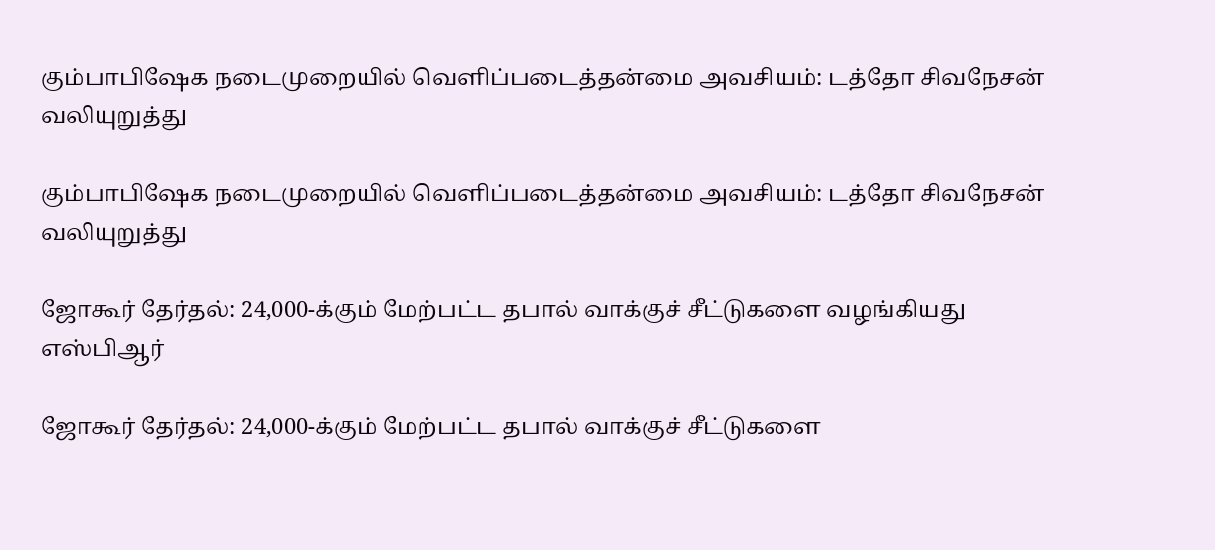கும்பாபிஷேக நடைமுறையில் வெளிப்படைத்தன்மை அவசியம்: டத்தோ சிவநேசன் வலியுறுத்து

கும்பாபிஷேக நடைமுறையில் வெளிப்படைத்தன்மை அவசியம்: டத்தோ சிவநேசன் வலியுறுத்து

ஜோகூர் தேர்தல்: 24,000-க்கும் மேற்பட்ட தபால் வாக்குச் சீட்டுகளை வழங்கியது எஸ்பிஆர்

ஜோகூர் தேர்தல்: 24,000-க்கும் மேற்பட்ட தபால் வாக்குச் சீட்டுகளை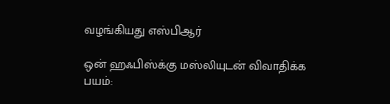வழங்கியது எஸ்பிஆர்

ஒன் ஹஃபிஸ்க்கு மஸ்லியுடன் விவாதிக்க பயம்: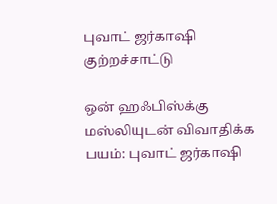புவாட் ஜர்காஷி குற்றச்சாட்டு

ஒன் ஹஃபிஸ்க்கு மஸ்லியுடன் விவாதிக்க பயம்: புவாட் ஜர்காஷி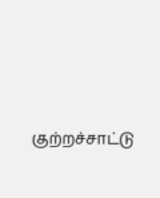குற்றச்சாட்டு